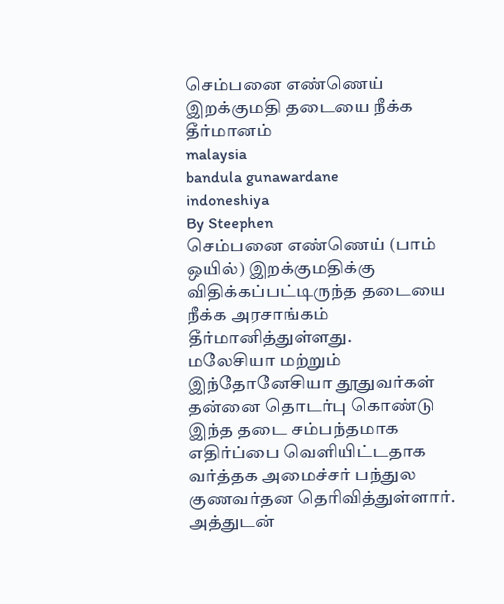செம்பனை எண்ணெய் இறக்குமதி தடையை நீக்க தீர்மானம்
malaysia
bandula gunawardane
indoneshiya
By Steephen
செம்பனை எண்ணெய் (பாம் ஒயில்) இறக்குமதிக்கு விதிக்கப்பட்டிருந்த தடையை நீக்க அரசாங்கம் தீர்மானித்துள்ளது.
மலேசியா மற்றும் இந்தோனேசியா தூதுவர்கள் தன்னை தொடர்பு கொண்டு இந்த தடை சம்பந்தமாக எதிர்ப்பை வெளியிட்டதாக வர்த்தக அமைச்சர் பந்துல குணவர்தன தெரிவித்துள்ளார்.
அத்துடன்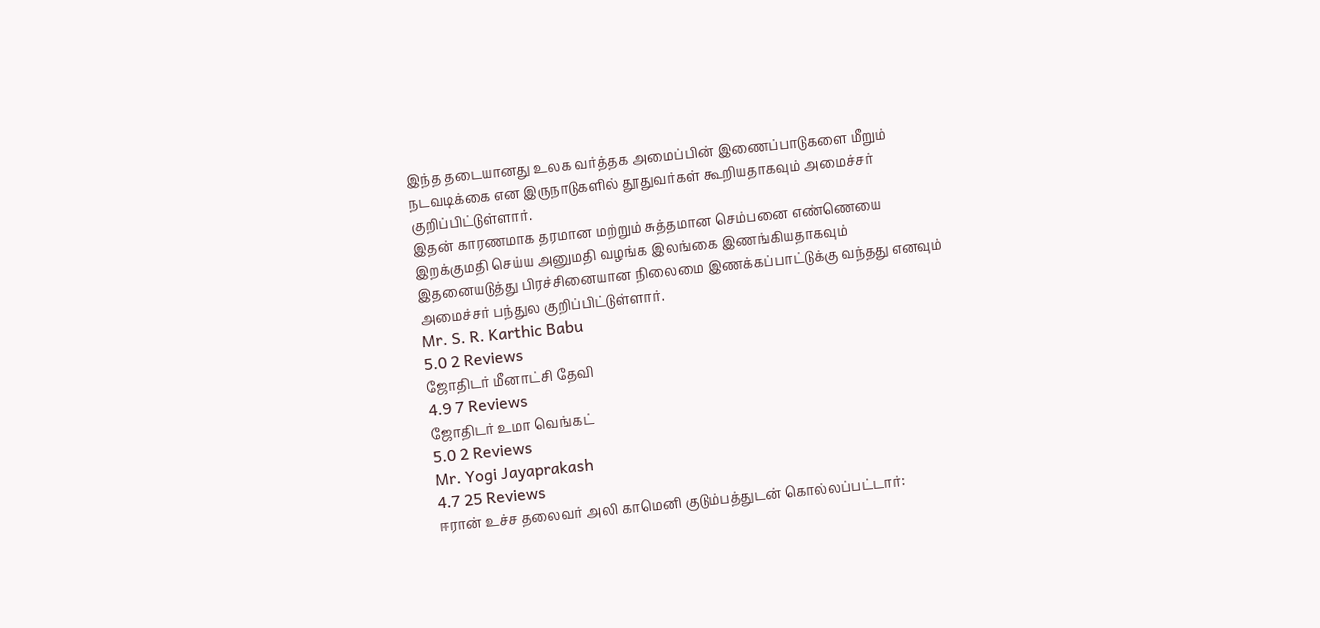இந்த தடையானது உலக வர்த்தக அமைப்பின் இணைப்பாடுகளை மீறும் நடவடிக்கை என இருநாடுகளில் தூதுவர்கள் கூறியதாகவும் அமைச்சர் குறிப்பிட்டுள்ளார்.
இதன் காரணமாக தரமான மற்றும் சுத்தமான செம்பனை எண்ணெயை இறக்குமதி செய்ய அனுமதி வழங்க இலங்கை இணங்கியதாகவும் இதனையடுத்து பிரச்சினையான நிலைமை இணக்கப்பாட்டுக்கு வந்தது எனவும் அமைச்சர் பந்துல குறிப்பிட்டுள்ளார்.
Mr. S. R. Karthic Babu
5.0 2 Reviews
ஜோதிடர் மீனாட்சி தேவி
4.9 7 Reviews
ஜோதிடர் உமா வெங்கட்
5.0 2 Reviews
Mr. Yogi Jayaprakash
4.7 25 Reviews
ஈரான் உச்ச தலைவர் அலி காமெனி குடும்பத்துடன் கொல்லப்பட்டார்: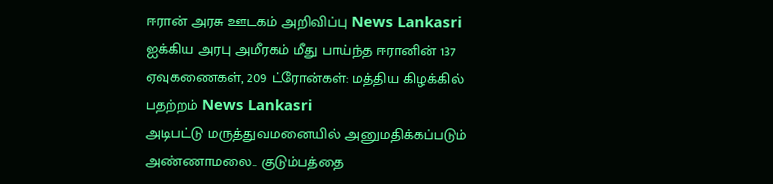ஈரான் அரசு ஊடகம் அறிவிப்பு News Lankasri
ஐக்கிய அரபு அமீரகம் மீது பாய்ந்த ஈரானின் 137 ஏவுகணைகள், 209 ட்ரோன்கள்: மத்திய கிழக்கில் பதற்றம் News Lankasri
அடிபட்டு மருத்துவமனையில் அனுமதிக்கப்படும் அண்ணாமலை.. குடும்பத்தை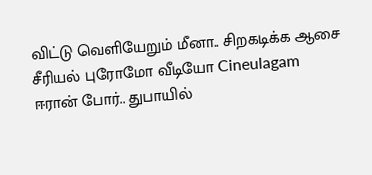விட்டு வெளியேறும் மீனா.. சிறகடிக்க ஆசை சீரியல் புரோமோ வீடியோ Cineulagam
ஈரான் போர்.. துபாயில்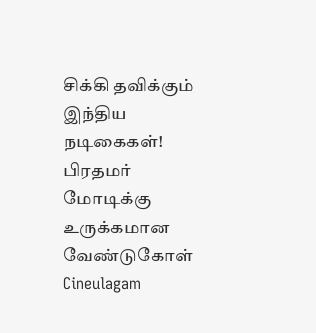சிக்கி தவிக்கும் இந்திய நடிகைகள்! பிரதமர் மோடிக்கு உருக்கமான வேண்டுகோள் Cineulagam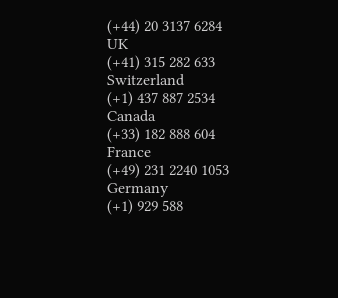(+44) 20 3137 6284
UK
(+41) 315 282 633
Switzerland
(+1) 437 887 2534
Canada
(+33) 182 888 604
France
(+49) 231 2240 1053
Germany
(+1) 929 588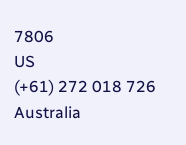7806
US
(+61) 272 018 726
Australia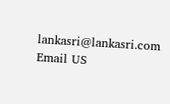lankasri@lankasri.com
Email US